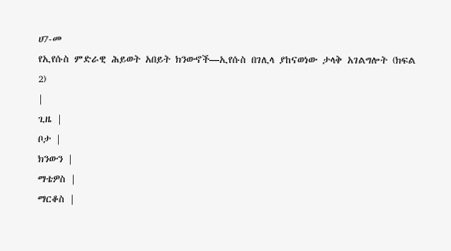ሀ7-መ
የኢየሱስ ምድራዊ ሕይወት አበይት ክንውኖች—ኢየሱስ በገሊላ ያከናወነው ታላቅ አገልግሎት (ክፍል 2)
|
ጊዜ |
ቦታ |
ክንውን |
ማቴዎስ |
ማርቆስ |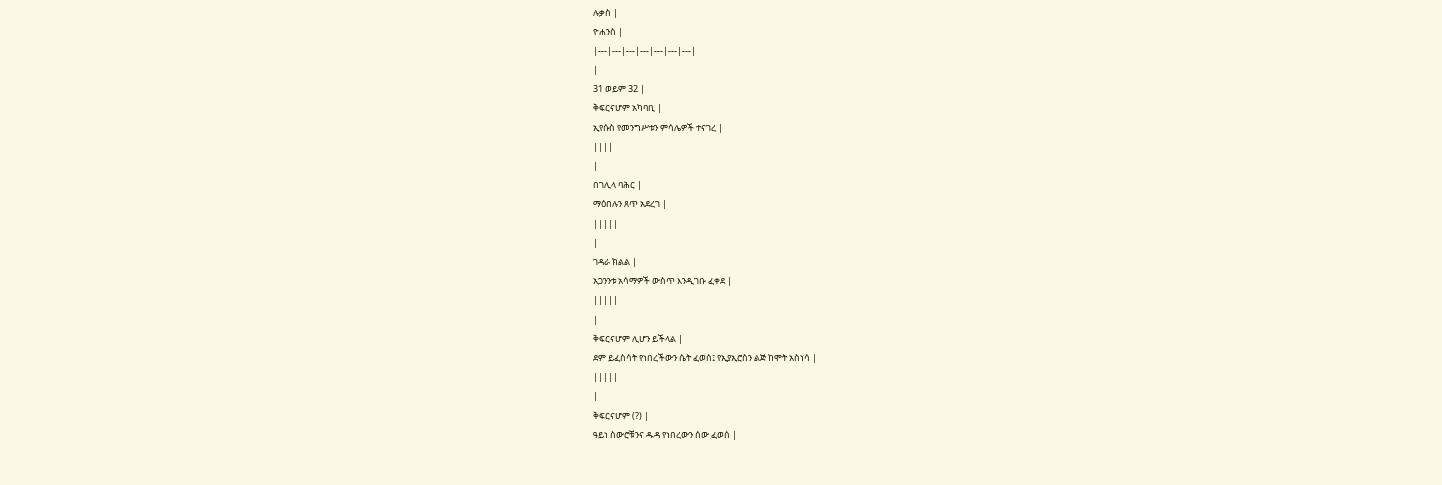ሉቃስ |
ዮሐንስ |
|---|---|---|---|---|---|---|
|
31 ወይም 32 |
ቅፍርናሆም አካባቢ |
ኢየሱስ የመንግሥቱን ምሳሌዎች ተናገረ |
||||
|
በገሊላ ባሕር |
ማዕበሉን ጸጥ አደረገ |
|||||
|
ገዳራ ክልል |
አጋንንቱ አሳማዎች ውስጥ እንዲገቡ ፈቀደ |
|||||
|
ቅፍርናሆም ሊሆን ይችላል |
ደም ይፈስሳት የነበረችውን ሴት ፈወሰ፤ የኢያኢሮስን ልጅ ከሞት አስነሳ |
|||||
|
ቅፍርናሆም (?) |
ዓይነ ስውሮቹንና ዱዳ የነበረውን ሰው ፈወሰ |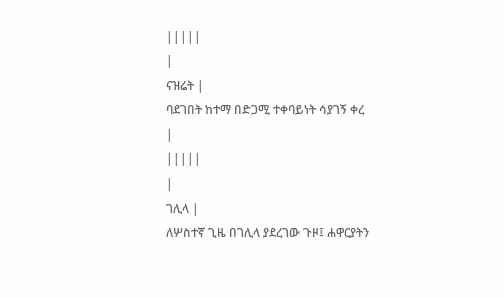|||||
|
ናዝሬት |
ባደገበት ከተማ በድጋሚ ተቀባይነት ሳያገኝ ቀረ |
|||||
|
ገሊላ |
ለሦስተኛ ጊዜ በገሊላ ያደረገው ጉዞ፤ ሐዋርያትን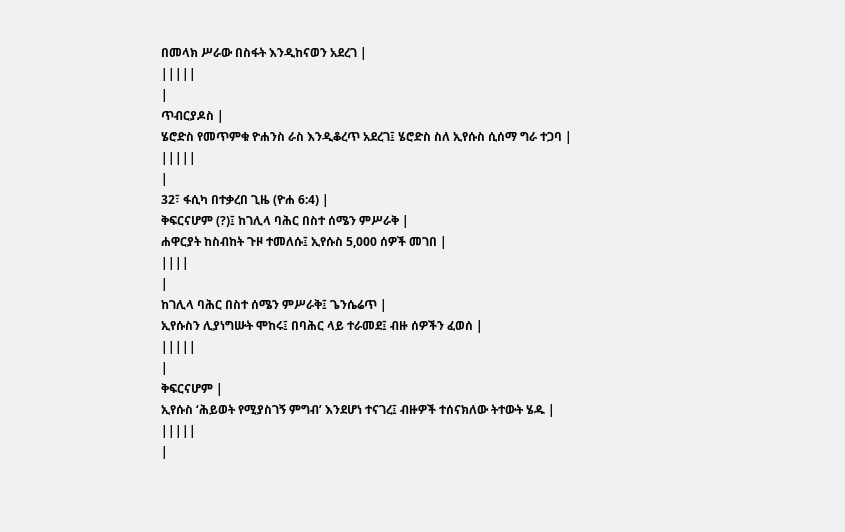በመላክ ሥራው በስፋት እንዲከናወን አደረገ |
|||||
|
ጥብርያዶስ |
ሄሮድስ የመጥምቁ ዮሐንስ ራስ እንዲቆረጥ አደረገ፤ ሄሮድስ ስለ ኢየሱስ ሲሰማ ግራ ተጋባ |
|||||
|
32፣ ፋሲካ በተቃረበ ጊዜ (ዮሐ 6:4) |
ቅፍርናሆም (?)፤ ከገሊላ ባሕር በስተ ሰሜን ምሥራቅ |
ሐዋርያት ከስብከት ጉዞ ተመለሱ፤ ኢየሱስ 5,000 ሰዎች መገበ |
||||
|
ከገሊላ ባሕር በስተ ሰሜን ምሥራቅ፤ ጌንሴሬጥ |
ኢየሱስን ሊያነግሡት ሞከሩ፤ በባሕር ላይ ተራመደ፤ ብዙ ሰዎችን ፈወሰ |
|||||
|
ቅፍርናሆም |
ኢየሱስ ‘ሕይወት የሚያስገኝ ምግብ’ እንደሆነ ተናገረ፤ ብዙዎች ተሰናክለው ትተውት ሄዱ |
|||||
|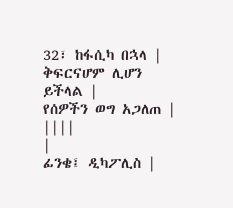32፣ ከፋሲካ በኋላ |
ቅፍርናሆም ሊሆን ይችላል |
የሰዎችን ወግ አጋለጠ |
||||
|
ፊንቄ፤ ዲካፖሊስ |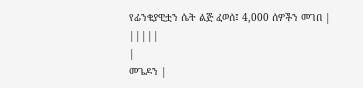የፊንቄያዊቷን ሴት ልጅ ፈወሰ፤ 4,000 ሰዎችን መገበ |
|||||
|
መጌዶን |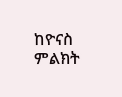ከዮናስ ምልክት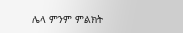ሌላ ምንም ምልክት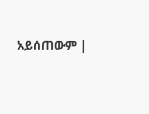አይሰጠውም |